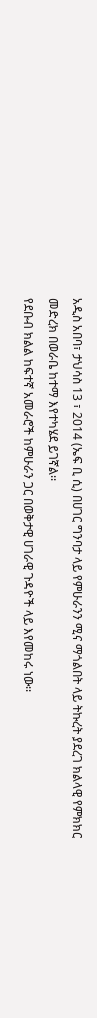አዲስ አበባ፣ ታህሳስ 13 ፣ 2014 (ኤፍ ቢ ሲ) በሀገር ግንባታ ላይ የምሁራንን ሚና ማጎልበት ላይ ትኩረት ያደረገ ክልላዊ የምክክር መድረክ በወራቤ ከተማ እየተካሄደ ይገኛል፡፡
የደቡብ ክልል ከፍተኛ አመራሮች ከምሁራን ጋር በወቅታዊ ሀገራዊ ጉዳዮች ላይ እየመከሩ ነው፡፡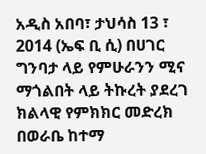አዲስ አበባ፣ ታህሳስ 13 ፣ 2014 (ኤፍ ቢ ሲ) በሀገር ግንባታ ላይ የምሁራንን ሚና ማጎልበት ላይ ትኩረት ያደረገ ክልላዊ የምክክር መድረክ በወራቤ ከተማ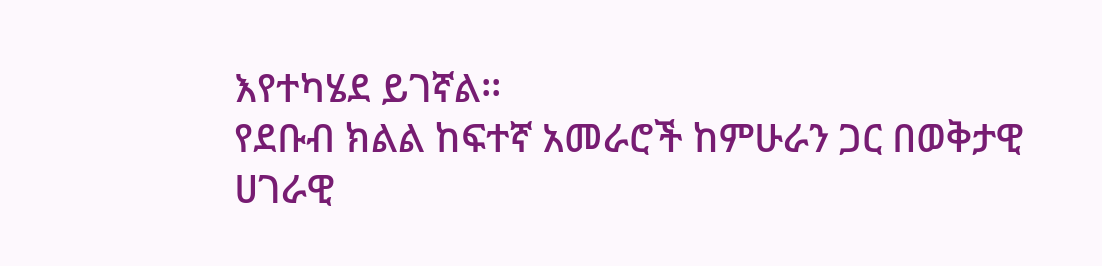እየተካሄደ ይገኛል፡፡
የደቡብ ክልል ከፍተኛ አመራሮች ከምሁራን ጋር በወቅታዊ ሀገራዊ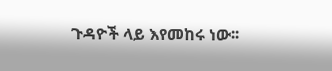ጉዳዮች ላይ እየመከሩ ነው፡፡